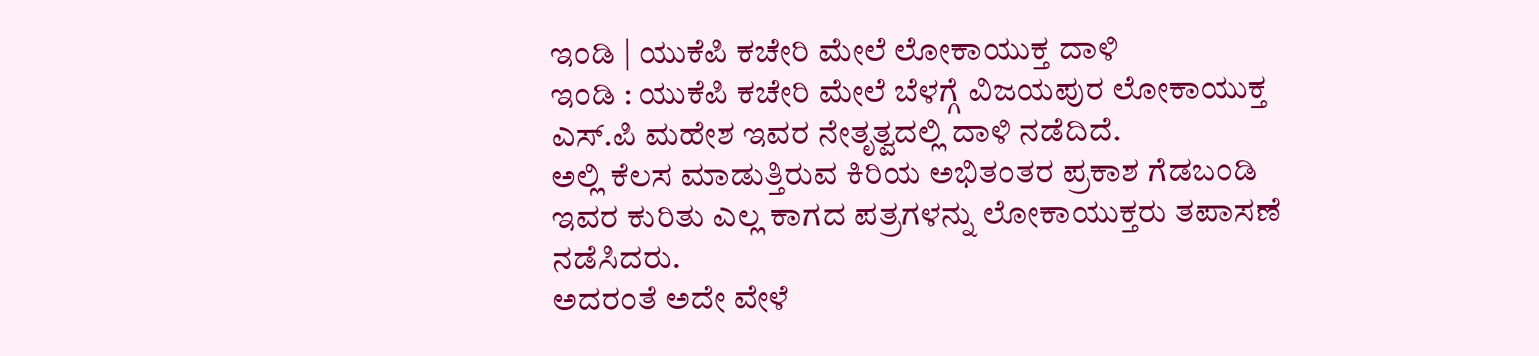ಇಂಡಿ | ಯುಕೆಪಿ ಕಚೇರಿ ಮೇಲೆ ಲೋಕಾಯುಕ್ತ ದಾಳಿ
ಇಂಡಿ : ಯುಕೆಪಿ ಕಚೇರಿ ಮೇಲೆ ಬೆಳಗ್ಗೆ ವಿಜಯಪುರ ಲೋಕಾಯುಕ್ತ ಎಸ್.ಪಿ ಮಹೇಶ ಇವರ ನೇತೃತ್ವದಲ್ಲಿ ದಾಳಿ ನಡೆದಿದೆ.
ಅಲ್ಲಿ ಕೆಲಸ ಮಾಡುತ್ತಿರುವ ಕಿರಿಯ ಅಭಿತಂತರ ಪ್ರಕಾಶ ಗೆಡಬಂಡಿ ಇವರ ಕುರಿತು ಎಲ್ಲ ಕಾಗದ ಪತ್ರಗಳನ್ನು ಲೋಕಾಯುಕ್ತರು ತಪಾಸಣೆ ನಡೆಸಿದರು.
ಅದರಂತೆ ಅದೇ ವೇಳೆ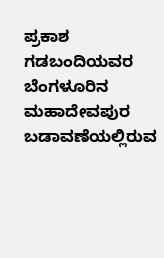ಪ್ರಕಾಶ ಗಡಬಂದಿಯವರ ಬೆಂಗಳೂರಿನ ಮಹಾದೇವಪುರ ಬಡಾವಣೆಯಲ್ಲಿರುವ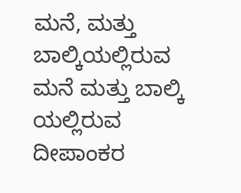ಮನೆ, ಮತ್ತು ಬಾಲ್ಕಿಯಲ್ಲಿರುವ ಮನೆ ಮತ್ತು ಬಾಲ್ಕಿ ಯಲ್ಲಿರುವ ದೀಪಾಂಕರ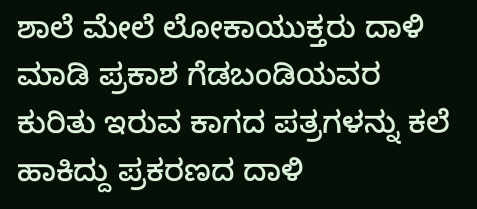ಶಾಲೆ ಮೇಲೆ ಲೋಕಾಯುಕ್ತರು ದಾಳಿ ಮಾಡಿ ಪ್ರಕಾಶ ಗೆಡಬಂಡಿಯವರ ಕುರಿತು ಇರುವ ಕಾಗದ ಪತ್ರಗಳನ್ನು ಕಲೆ ಹಾಕಿದ್ದು ಪ್ರಕರಣದ ದಾಳಿ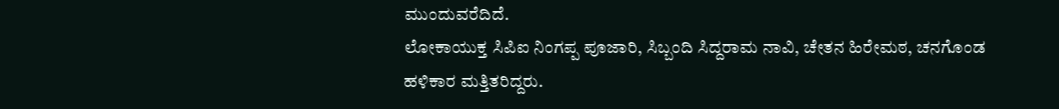ಮುಂದುವರೆದಿದೆ.
ಲೋಕಾಯುಕ್ತ ಸಿಪಿಐ ನಿಂಗಪ್ಪ ಪೂಜಾರಿ, ಸಿಬ್ಬಂದಿ ಸಿದ್ದರಾಮ ನಾವಿ, ಚೇತನ ಹಿರೇಮಠ, ಚನಗೊಂಡ ಹಳಿಕಾರ ಮತ್ತಿತರಿದ್ದರು.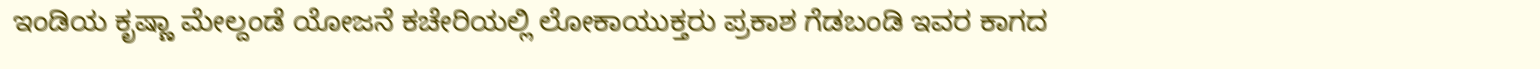ಇಂಡಿಯ ಕೃಷ್ಣಾ ಮೇಲ್ದಂಡೆ ಯೋಜನೆ ಕಚೇರಿಯಲ್ಲಿ ಲೋಕಾಯುಕ್ತರು ಪ್ರಕಾಶ ಗೆಡಬಂಡಿ ಇವರ ಕಾಗದ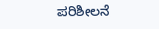ಪರಿಶೀಲನೆ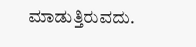ಮಾಡುತ್ತಿರುವದು.